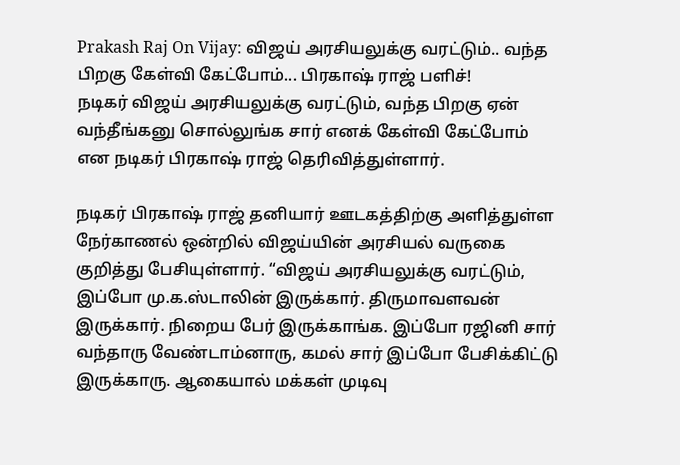Prakash Raj On Vijay: விஜய் அரசியலுக்கு வரட்டும்.. வந்த பிறகு கேள்வி கேட்போம்... பிரகாஷ் ராஜ் பளிச்!
நடிகர் விஜய் அரசியலுக்கு வரட்டும், வந்த பிறகு ஏன் வந்தீங்கனு சொல்லுங்க சார் எனக் கேள்வி கேட்போம் என நடிகர் பிரகாஷ் ராஜ் தெரிவித்துள்ளார்.

நடிகர் பிரகாஷ் ராஜ் தனியார் ஊடகத்திற்கு அளித்துள்ள நேர்காணல் ஒன்றில் விஜய்யின் அரசியல் வருகை குறித்து பேசியுள்ளார். “விஜய் அரசியலுக்கு வரட்டும், இப்போ மு.க.ஸ்டாலின் இருக்கார். திருமாவளவன் இருக்கார். நிறைய பேர் இருக்காங்க. இப்போ ரஜினி சார் வந்தாரு வேண்டாம்னாரு, கமல் சார் இப்போ பேசிக்கிட்டு இருக்காரு. ஆகையால் மக்கள் முடிவு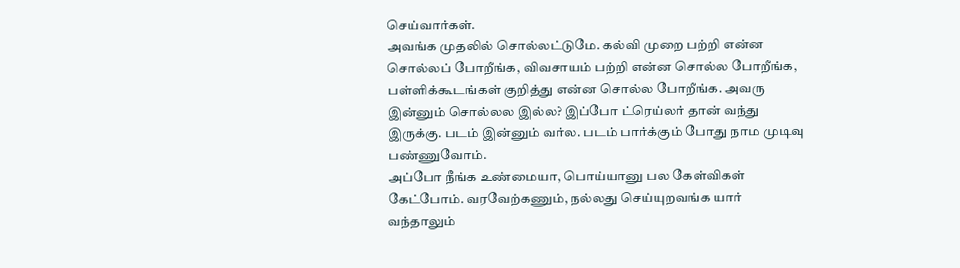செய்வார்கள்.
அவங்க முதலில் சொல்லட்டுமே. கல்வி முறை பற்றி என்ன சொல்லப் போறீங்க, விவசாயம் பற்றி என்ன சொல்ல போறீங்க, பள்ளிக்கூடங்கள் குறித்து என்ன சொல்ல போறீங்க. அவரு இன்னும் சொல்லல இல்ல? இப்போ ட்ரெய்லர் தான் வந்து இருக்கு. படம் இன்னும் வர்ல. படம் பார்க்கும் போது நாம முடிவு பண்ணுவோம்.
அப்போ நீங்க உண்மையா, பொய்யானு பல கேள்விகள் கேட்போம். வரவேற்கணும், நல்லது செய்யுறவங்க யார் வந்தாலும்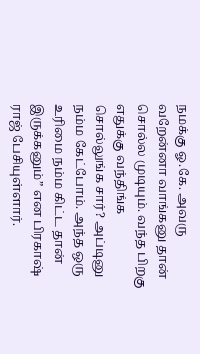நமக்கு ஓ.கே. அவரு வறேன்னா வாங்கனு தான் சொல்ல முடியும். வந்த பிறகு எதுக்கு வந்திங்க சொல்லுங்க சார்? அப்டினு நம்ம கேட்போம். அந்த ஒரு உரிமை நம்ம கிட்ட தான் இருக்கனும்” என பிரகாஷ் ராஜ் பேசியுள்ளார்.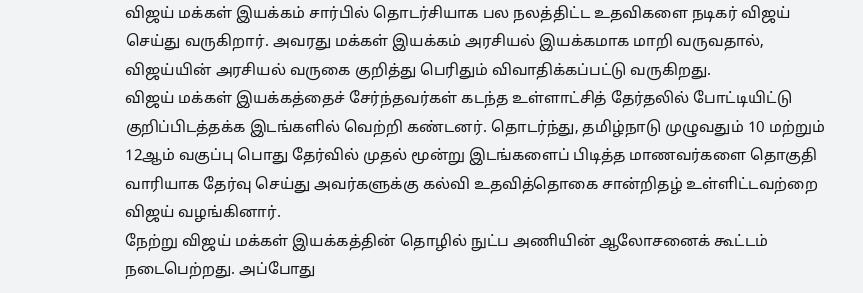விஜய் மக்கள் இயக்கம் சார்பில் தொடர்சியாக பல நலத்திட்ட உதவிகளை நடிகர் விஜய் செய்து வருகிறார். அவரது மக்கள் இயக்கம் அரசியல் இயக்கமாக மாறி வருவதால், விஜய்யின் அரசியல் வருகை குறித்து பெரிதும் விவாதிக்கப்பட்டு வருகிறது.
விஜய் மக்கள் இயக்கத்தைச் சேர்ந்தவர்கள் கடந்த உள்ளாட்சித் தேர்தலில் போட்டியிட்டு குறிப்பிடத்தக்க இடங்களில் வெற்றி கண்டனர். தொடர்ந்து, தமிழ்நாடு முழுவதும் 10 மற்றும் 12ஆம் வகுப்பு பொது தேர்வில் முதல் மூன்று இடங்களைப் பிடித்த மாணவர்களை தொகுதி வாரியாக தேர்வு செய்து அவர்களுக்கு கல்வி உதவித்தொகை சான்றிதழ் உள்ளிட்டவற்றை விஜய் வழங்கினார்.
நேற்று விஜய் மக்கள் இயக்கத்தின் தொழில் நுட்ப அணியின் ஆலோசனைக் கூட்டம் நடைபெற்றது. அப்போது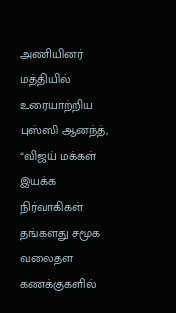அணியினர் மத்தியில் உரையாற்றிய புஸ்ஸி ஆனந்த், “விஜய் மக்கள் இயக்க நிர்வாகிகள் தங்களது சமூக வலைதள கணக்குகளில்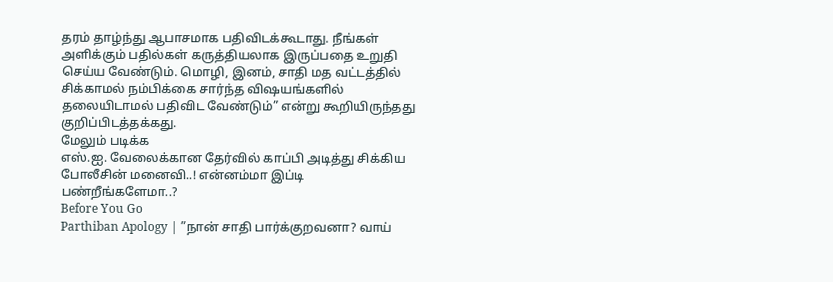தரம் தாழ்ந்து ஆபாசமாக பதிவிடக்கூடாது. நீங்கள் அளிக்கும் பதில்கள் கருத்தியலாக இருப்பதை உறுதி செய்ய வேண்டும். மொழி, இனம், சாதி மத வட்டத்தில் சிக்காமல் நம்பிக்கை சார்ந்த விஷயங்களில் தலையிடாமல் பதிவிட வேண்டும்” என்று கூறியிருந்தது குறிப்பிடத்தக்கது.
மேலும் படிக்க
எஸ்.ஐ. வேலைக்கான தேர்வில் காப்பி அடித்து சிக்கிய போலீசின் மனைவி..! என்னம்மா இப்டி பண்றீங்களேமா..?
Before You Go
Parthiban Apology | ”நான் சாதி பார்க்குறவனா? வாய்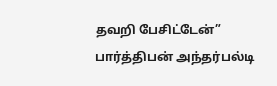தவறி பேசிட்டேன்” பார்த்திபன் அந்தர்பல்டி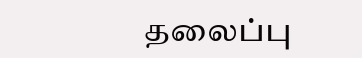தலைப்பு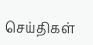செய்திகள்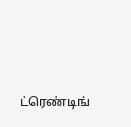ட்ரெண்டிங்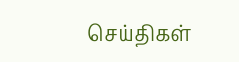செய்திகள்